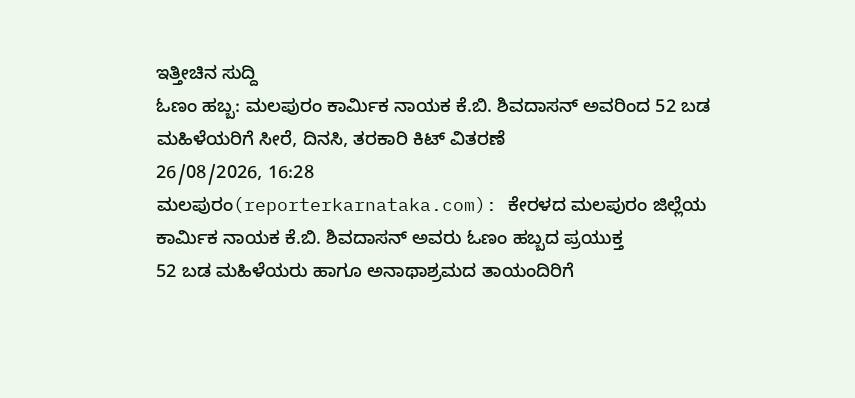ಇತ್ತೀಚಿನ ಸುದ್ದಿ
ಓಣಂ ಹಬ್ಬ: ಮಲಪುರಂ ಕಾರ್ಮಿಕ ನಾಯಕ ಕೆ.ಬಿ. ಶಿವದಾಸನ್ ಅವರಿಂದ 52 ಬಡ ಮಹಿಳೆಯರಿಗೆ ಸೀರೆ, ದಿನಸಿ, ತರಕಾರಿ ಕಿಟ್ ವಿತರಣೆ
26/08/2026, 16:28
ಮಲಪುರಂ(reporterkarnataka.com): ಕೇರಳದ ಮಲಪುರಂ ಜಿಲ್ಲೆಯ ಕಾರ್ಮಿಕ ನಾಯಕ ಕೆ.ಬಿ. ಶಿವದಾಸನ್ ಅವರು ಓಣಂ ಹಬ್ಬದ ಪ್ರಯುಕ್ತ
52 ಬಡ ಮಹಿಳೆಯರು ಹಾಗೂ ಅನಾಥಾಶ್ರಮದ ತಾಯಂದಿರಿಗೆ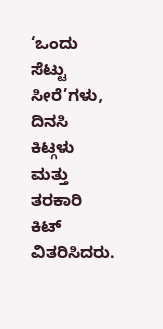‘ಒಂದು ಸೆಟ್ಟು ಸೀರೆ’ಗಳು, ದಿನಸಿ ಕಿಟ್ಗಳು ಮತ್ತು ತರಕಾರಿ ಕಿಟ್ ವಿತರಿಸಿದರು.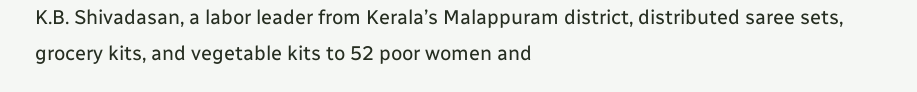K.B. Shivadasan, a labor leader from Kerala’s Malappuram district, distributed saree sets, grocery kits, and vegetable kits to 52 poor women and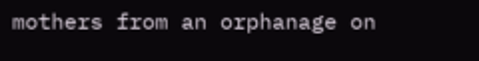mothers from an orphanage on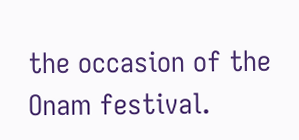the occasion of the Onam festival.